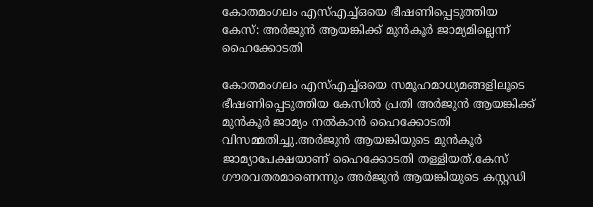കോതമംഗലം എസ്‌എച്ച്‌ഒയെ ഭീഷണിപ്പെടുത്തിയ കേസ്: അര്‍ജുൻ ആയങ്കിക്ക് മുൻകൂര്‍ ജാമ്യമില്ലെന്ന് ഹൈക്കോടതി

കോതമംഗലം എസ്‌എച്ച്‌ഒയെ സമൂഹമാധ്യമങ്ങളിലൂടെ ഭീഷണിപ്പെടുത്തിയ കേസില്‍ പ്രതി അർജുൻ ആയങ്കിക്ക് മുൻകൂർ ജാമ്യം നല്‍കാൻ ഹൈക്കോടതി വിസമ്മതിച്ചു.അർജുൻ ആയങ്കിയുടെ മുൻകൂർ ജാമ്യാപേക്ഷയാണ് ഹൈക്കോടതി തള്ളിയത്.കേസ് ഗൗരവതരമാണെന്നും അർജുൻ ആയങ്കിയുടെ കസ്റ്റഡി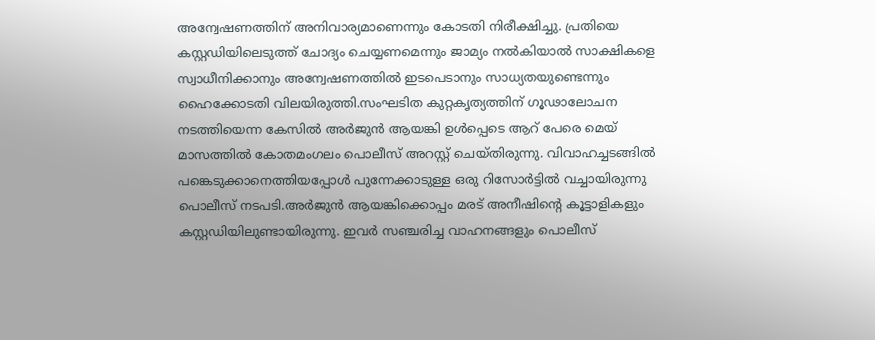അന്വേഷണത്തിന് അനിവാര്യമാണെന്നും കോടതി നിരീക്ഷിച്ചു. പ്രതിയെ കസ്റ്റഡിയിലെടുത്ത് ചോദ്യം ചെയ്യണമെന്നും ജാമ്യം നല്‍കിയാല്‍ സാക്ഷികളെ സ്വാധീനിക്കാനും അന്വേഷണത്തില്‍ ഇടപെടാനും സാധ്യതയുണ്ടെന്നും ഹൈക്കോടതി വിലയിരുത്തി.സംഘടിത കുറ്റകൃത്യത്തിന് ഗൂഢാലോചന നടത്തിയെന്ന കേസില്‍ അർജുൻ ആയങ്കി ഉള്‍പ്പെടെ ആറ് പേരെ മെയ് മാസത്തില്‍ കോതമംഗലം പൊലീസ് അറസ്റ്റ് ചെയ്തിരുന്നു. വിവാഹച്ചടങ്ങില്‍ പങ്കെടുക്കാനെത്തിയപ്പോള്‍ പുന്നേക്കാടുള്ള ഒരു റിസോർട്ടില്‍ വച്ചായിരുന്നു പൊലീസ് നടപടി.അർജുൻ ആയങ്കിക്കൊപ്പം മരട് അനീഷിന്റെ കൂട്ടാളികളും കസ്റ്റഡിയിലുണ്ടായിരുന്നു. ഇവർ സഞ്ചരിച്ച വാഹനങ്ങളും പൊലീസ്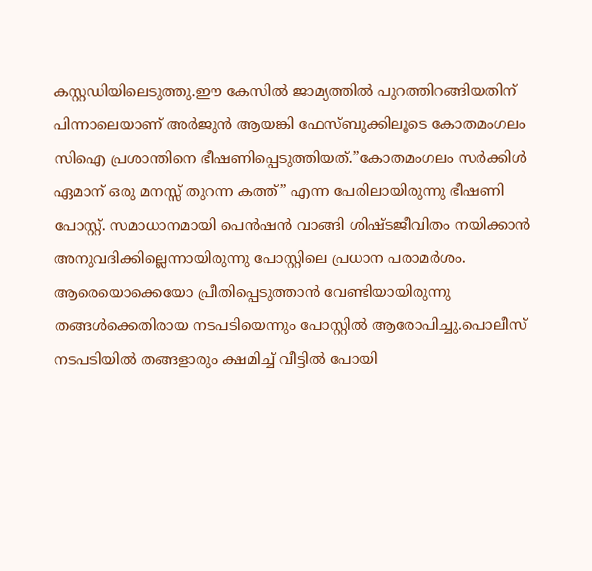കസ്റ്റഡിയിലെടുത്തു.ഈ കേസില്‍ ജാമ്യത്തില്‍ പുറത്തിറങ്ങിയതിന് പിന്നാലെയാണ് അർജുൻ ആയങ്കി ഫേസ്ബുക്കിലൂടെ കോതമംഗലം സിഐ പ്രശാന്തിനെ ഭീഷണിപ്പെടുത്തിയത്.”കോതമംഗലം സർക്കിള്‍ ഏമാന് ഒരു മനസ്സ് തുറന്ന കത്ത്” എന്ന പേരിലായിരുന്നു ഭീഷണി പോസ്റ്റ്. സമാധാനമായി പെൻഷൻ വാങ്ങി ശിഷ്ടജീവിതം നയിക്കാൻ അനുവദിക്കില്ലെന്നായിരുന്നു പോസ്റ്റിലെ പ്രധാന പരാമർശം. ആരെയൊക്കെയോ പ്രീതിപ്പെടുത്താൻ വേണ്ടിയായിരുന്നു തങ്ങള്‍ക്കെതിരായ നടപടിയെന്നും പോസ്റ്റില്‍ ആരോപിച്ചു.പൊലീസ് നടപടിയില്‍ തങ്ങളാരും ക്ഷമിച്ച്‌ വീട്ടില്‍ പോയി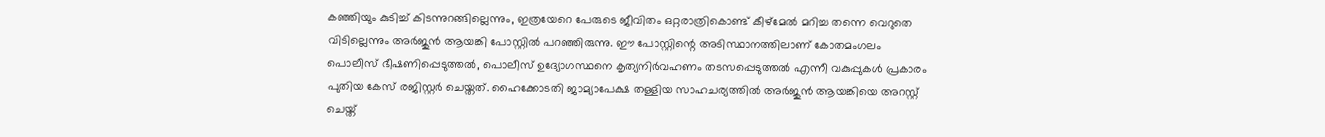കഞ്ഞിയും കുടിച്ച്‌ കിടന്നുറങ്ങില്ലെന്നും, ഇത്രയേറെ പേരുടെ ജീവിതം ഒറ്റരാത്രികൊണ്ട് കീഴ്മേല്‍ മറിച്ച തന്നെ വെറുതെ വിടില്ലെന്നും അർജുൻ ആയങ്കി പോസ്റ്റില്‍ പറഞ്ഞിരുന്നു. ഈ പോസ്റ്റിന്റെ അടിസ്ഥാനത്തിലാണ് കോതമംഗലം പൊലീസ് ഭീഷണിപ്പെടുത്തല്‍, പൊലീസ് ഉദ്യോഗസ്ഥനെ കൃത്യനിർവഹണം തടസപ്പെടുത്തല്‍ എന്നീ വകുപ്പുകള്‍ പ്രകാരം പുതിയ കേസ് രജിസ്റ്റർ ചെയ്തത്. ഹൈക്കോടതി ജാമ്യാപേക്ഷ തള്ളിയ സാഹചര്യത്തില്‍ അർജുൻ ആയങ്കിയെ അറസ്റ്റ് ചെയ്ത്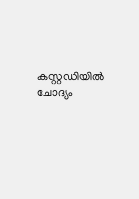കസ്റ്റഡിയില്‍ ചോദ്യം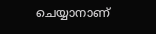ചെയ്യാനാണ്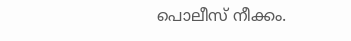പൊലീസ് നീക്കം.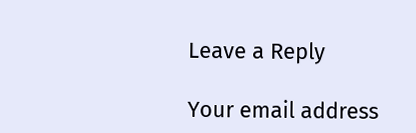Leave a Reply

Your email address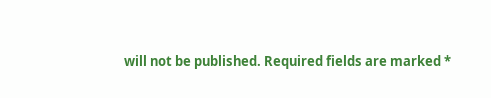will not be published. Required fields are marked *